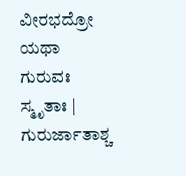ವೀರಭದ್ರೋ ಯಥಾ ಗುರುವಃ ಸ್ಮೃತಾಃ |
ಗುರುರ್ಜಾತಾಶ್ಚ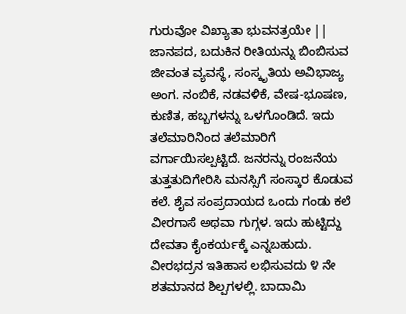ಗುರುವೋ ವಿಖ್ಯಾತಾ ಭುವನತ್ರಯೇ ||
ಜಾನಪದ, ಬದುಕಿನ ರೀತಿಯನ್ನು ಬಿಂಬಿಸುವ ಜೀವಂತ ವ್ಯವಸ್ಥೆ, ಸಂಸ್ಕೃತಿಯ ಅವಿಭಾಜ್ಯ ಅಂಗ. ನಂಬಿಕೆ, ನಡವಳಿಕೆ, ವೇಷ-ಭೂಷಣ, ಕುಣಿತ, ಹಬ್ಬಗಳನ್ನು ಒಳಗೊಂಡಿದೆ. ಇದು ತಲೆಮಾರಿನಿಂದ ತಲೆಮಾರಿಗೆ ವರ್ಗಾಯಿಸಲ್ಪಟ್ಟಿದೆ. ಜನರನ್ನು ರಂಜನೆಯ ತುತ್ತತುದಿಗೇರಿಸಿ ಮನಸ್ಸಿಗೆ ಸಂಸ್ಕಾರ ಕೊಡುವ ಕಲೆ. ಶೈವ ಸಂಪ್ರದಾಯದ ಒಂದು ಗಂಡು ಕಲೆ ವೀರಗಾಸೆ ಅಥವಾ ಗುಗ್ಗಳ. ಇದು ಹುಟ್ಟಿದ್ದು ದೇವತಾ ಕೈಂಕರ್ಯಕ್ಕೆ ಎನ್ನಬಹುದು.
ವೀರಭದ್ರನ ಇತಿಹಾಸ ಲಭಿಸುವದು ೪ ನೇ ಶತಮಾನದ ಶಿಲ್ಪಗಳಲ್ಲಿ. ಬಾದಾಮಿ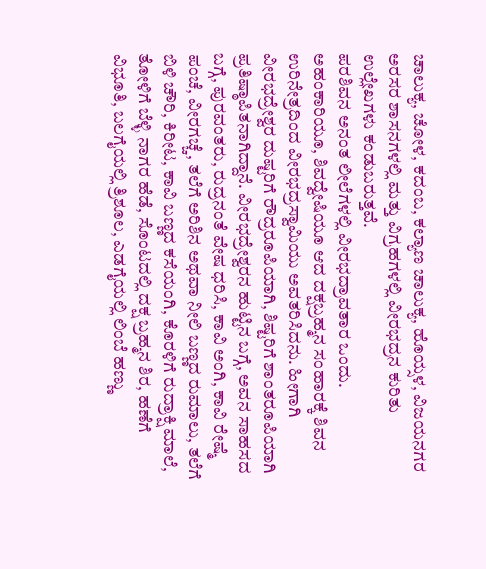ಚಾಲುಕ್ಯ, ಚೋಳ, ಕದಂಬ, ಕಲ್ಯಾಣ ಚಾಲುಕ್ಯ, ಹೊಯ್ಸಳ, ವಿಜಯನಗರ ಅರಸರ ಶಾಸನಗಳಲ್ಲಿ ಮತ್ತು ವಿಗ್ರಹಗಳಲ್ಲಿ ವೀರಭದ್ರನ ಕುರಿತು ಉಲ್ಲೇಖಗಳು ಕಂಡುಬರುತ್ತವೆ.
ಪರಶಿವನ ಅನಂತ ಲೀಲೆಗಳಲ್ಲಿ ವೀರಭದ್ರಾವತಾರ ಒಂದು. ಅಹಂಕಾರಿಯೂ, ಶಿವದ್ವೇಷಿಯೂ ಆದ ದಕ್ಷಬ್ರಹ್ಮನ ಸಂಹಾರಕ್ಕೆ ಶಿವನ ಉರಿನೇತ್ರದಿಂದ ವೀರಭದ್ರಸ್ವಾಮಿಯು ಅವತರಿಸಿದನು. ಹೀಗಾಗಿ ವೀರಭದ್ರೇಶ್ವರ ದುಷ್ಟರಿಗೆ ರೌದ್ರರೂಪಿಯಾಗಿ, ಶಿಷ್ಟರಿಗೆ ಶಾಂತರೂಪಿಯಾಗಿ ಪ್ರತಿಷ್ಠಾಪಿತನಾಗಿದ್ದಾನೆ. ವೀರಭದ್ರೇಶ್ವರನ ಹುಟ್ಟಿನ ಬಗ್ಗೆ, ಅವನ ಸಾಹಸದ ಬಗ್ಗೆ, ಪುರವಂತರು, ರುದ್ರನಂತೆ ವೇಷ ಧರಿಸಿ, ಕಾವಿ ಅಂಗಿ, ಕಾವಿ ರೇಷ್ಮೆ ಪಂಚೆ, ವೀರಗಚ್ಚೆ, ತಲೆಗೆ ಅರಿಶಿನ ಅಥವಾ ನೀಲಿ ಬಣ್ಣದ ರುಮಾಲು, ತಲೆಗೆ ಬಿಳಿ ಚೌರಿ, ಕಿರೀಟ, ಕಾವಿ ಬಣ್ಣದ ಕಸೆಯಂಗಿ, ಕೊರಳಿಗೆ ರುದ್ರಾಕ್ಷಿ ಮಾಲೆ, ತೋಳಿಗೆ ಬೆಳ್ಳಿ ನಾಗರ ಹೆಡೆ, ಸೊಂಟದಲ್ಲಿ ದಕ್ಷ ಬ್ರಹ್ಮನ ಶಿರ, ಹಣೆಗೆ ವಿಭೂತಿ, ಬಲಗೈಯಲ್ಲಿ ತ್ರಿಶೂಲ, ಎಡಗೈಯಲ್ಲಿ ಲಿಂಬೆ ಹಣ್ಣು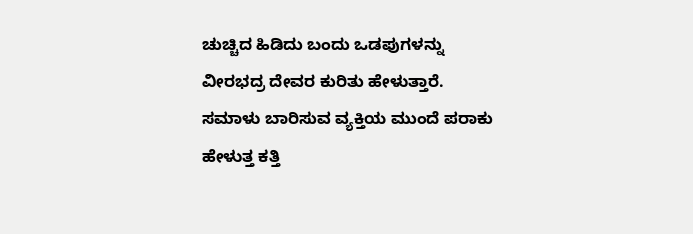ಚುಚ್ಚಿದ ಹಿಡಿದು ಬಂದು ಒಡಪುಗಳನ್ನು ವೀರಭದ್ರ ದೇವರ ಕುರಿತು ಹೇಳುತ್ತಾರೆ. ಸಮಾಳು ಬಾರಿಸುವ ವ್ಯಕ್ತಿಯ ಮುಂದೆ ಪರಾಕು ಹೇಳುತ್ತ ಕತ್ತಿ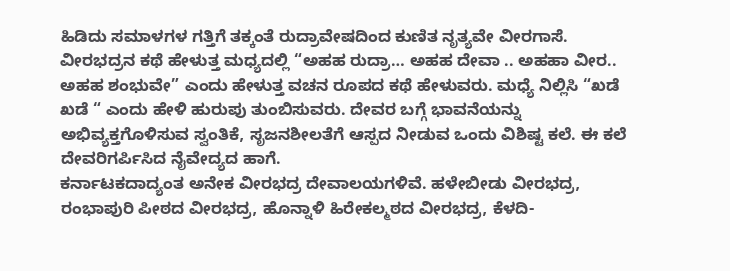ಹಿಡಿದು ಸಮಾಳಗಳ ಗತ್ತಿಗೆ ತಕ್ಕಂತೆ ರುದ್ರಾವೇಷದಿಂದ ಕುಣಿತ ನೃತ್ಯವೇ ವೀರಗಾಸೆ. ವೀರಭದ್ರನ ಕಥೆ ಹೇಳುತ್ತ ಮಧ್ಯದಲ್ಲಿ “ಅಹಹ ರುದ್ರಾ… ಅಹಹ ದೇವಾ .. ಅಹಹಾ ವೀರ.. ಅಹಹ ಶಂಭುವೇ” ಎಂದು ಹೇಳುತ್ತ ವಚನ ರೂಪದ ಕಥೆ ಹೇಳುವರು. ಮಧ್ಯೆ ನಿಲ್ಲಿಸಿ “ಖಡೆ ಖಡೆ “ ಎಂದು ಹೇಳಿ ಹುರುಪು ತುಂಬಿಸುವರು. ದೇವರ ಬಗ್ಗೆ ಭಾವನೆಯನ್ನು ಅಭಿವ್ಯಕ್ತಗೊಳಿಸುವ ಸ್ವಂತಿಕೆ, ಸೃಜನಶೀಲತೆಗೆ ಆಸ್ಪದ ನೀಡುವ ಒಂದು ವಿಶಿಷ್ಟ ಕಲೆ. ಈ ಕಲೆ ದೇವರಿಗರ್ಪಿಸಿದ ನೈವೇದ್ಯದ ಹಾಗೆ.
ಕರ್ನಾಟಕದಾದ್ಯಂತ ಅನೇಕ ವೀರಭದ್ರ ದೇವಾಲಯಗಳಿವೆ. ಹಳೇಬೀಡು ವೀರಭದ್ರ, ರಂಭಾಪುರಿ ಪೀಠದ ವೀರಭದ್ರ, ಹೊನ್ನಾಳಿ ಹಿರೇಕಲ್ಮಠದ ವೀರಭದ್ರ, ಕೆಳದಿ-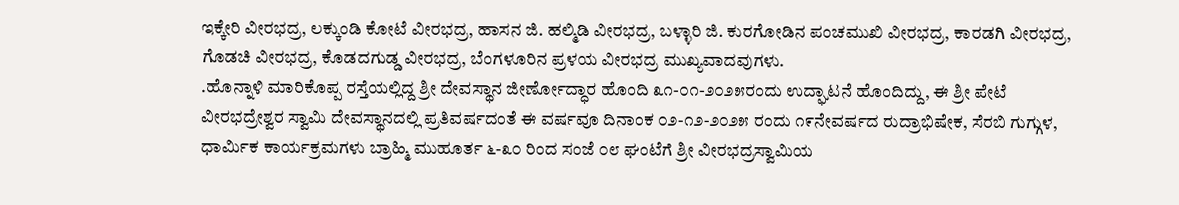ಇಕ್ಕೇರಿ ವೀರಭದ್ರ, ಲಕ್ಕುಂಡಿ ಕೋಟೆ ವೀರಭದ್ರ, ಹಾಸನ ಜಿ. ಹಲ್ಮಿಡಿ ವೀರಭದ್ರ, ಬಳ್ಳಾರಿ ಜಿ. ಕುರಗೋಡಿನ ಪಂಚಮುಖಿ ವೀರಭದ್ರ, ಕಾರಡಗಿ ವೀರಭದ್ರ, ಗೊಡಚಿ ವೀರಭದ್ರ, ಕೊಡದಗುಡ್ಡ ವೀರಭದ್ರ, ಬೆಂಗಳೂರಿನ ಪ್ರಳಯ ವೀರಭದ್ರ ಮುಖ್ಯವಾದವುಗಳು.
.ಹೊನ್ನಾಳಿ ಮಾರಿಕೊಪ್ಪ ರಸ್ತೆಯಲ್ಲಿದ್ದ ಶ್ರೀ ದೇವಸ್ಥಾನ ಜೀರ್ಣೋದ್ಧಾರ ಹೊಂದಿ ೩೧-೦೧-೨೦೨೫ರಂದು ಉದ್ಘಾಟನೆ ಹೊಂದಿದ್ದು, ಈ ಶ್ರೀ ಪೇಟೆ ವೀರಭದ್ರೇಶ್ವರ ಸ್ವಾಮಿ ದೇವಸ್ಥಾನದಲ್ಲಿ ಪ್ರತಿವರ್ಷದಂತೆ ಈ ವರ್ಷವೂ ದಿನಾಂಕ ೦೨-೧೨-೨೦೨೫ ರಂದು ೧೯ನೇವರ್ಷದ ರುದ್ರಾಭಿಷೇಕ, ಸೆರಬಿ ಗುಗ್ಗುಳ, ಧಾರ್ಮಿಕ ಕಾರ್ಯಕ್ರಮಗಳು ಬ್ರಾಹ್ಮಿ ಮುಹೂರ್ತ ೬-೩೦ ರಿಂದ ಸಂಜೆ ೦೮ ಘಂಟೆಗೆ ಶ್ರೀ ವೀರಭದ್ರಸ್ವಾಮಿಯ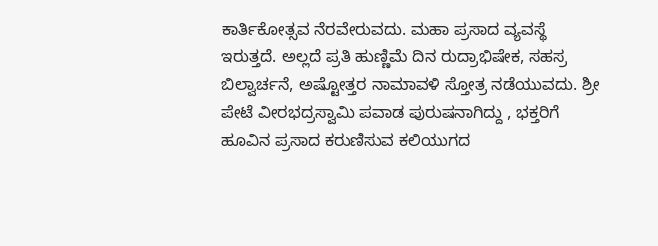ಕಾರ್ತಿಕೋತ್ಸವ ನೆರವೇರುವದು. ಮಹಾ ಪ್ರಸಾದ ವ್ಯವಸ್ಥೆ ಇರುತ್ತದೆ. ಅಲ್ಲದೆ ಪ್ರತಿ ಹುಣ್ಣಿಮೆ ದಿನ ರುದ್ರಾಭಿಷೇಕ, ಸಹಸ್ರ ಬಿಲ್ವಾರ್ಚನೆ, ಅಷ್ಟೋತ್ತರ ನಾಮಾವಳಿ ಸ್ತೋತ್ರ ನಡೆಯುವದು. ಶ್ರೀ ಪೇಟೆ ವೀರಭದ್ರಸ್ವಾಮಿ ಪವಾಡ ಪುರುಷನಾಗಿದ್ದು , ಭಕ್ತರಿಗೆ ಹೂವಿನ ಪ್ರಸಾದ ಕರುಣಿಸುವ ಕಲಿಯುಗದ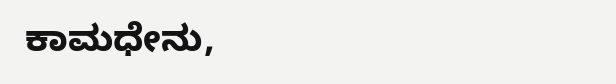ಕಾಮಧೇನು,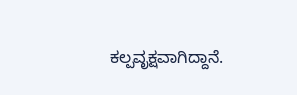ಕಲ್ಪವೃಕ್ಷವಾಗಿದ್ದಾನೆ.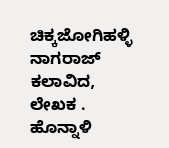ಚಿಕ್ಕಜೋಗಿಹಳ್ಳಿ ನಾಗರಾಜ್
ಕಲಾವಿದ, ಲೇಖಕ . ಹೊನ್ನಾಳಿ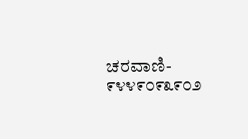ಚರವಾಣಿ- ೯೪೪೯೦೯೩೯೦೨